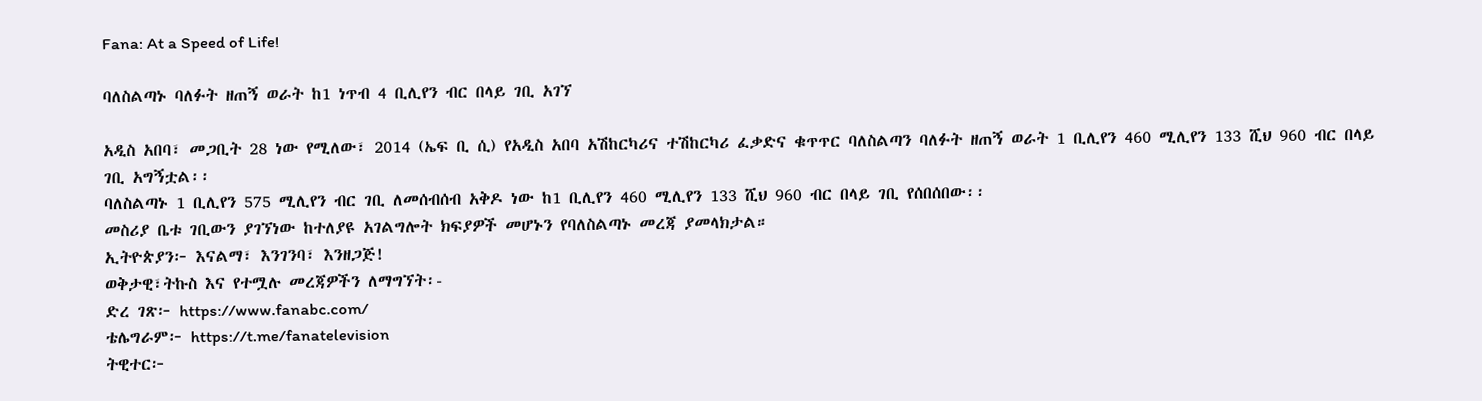Fana: At a Speed of Life!

ባለስልጣኑ ባለፉት ዘጠኝ ወራት ከ1 ነጥብ 4 ቢሊየን ብር በላይ ገቢ አገኘ

አዲስ አበባ፣ መጋቢት 28 ነው የሚለው፣ 2014 (ኤፍ ቢ ሲ) የአዲስ አበባ አሽከርካሪና ተሽከርካሪ ፈቃድና ቁጥጥር ባለስልጣን ባለፉት ዘጠኝ ወራት 1 ቢሊየን 460 ሚሊየን 133 ሺህ 960 ብር በላይ ገቢ አግኝቷል፡፡
ባለስልጣኑ 1 ቢሊየን 575 ሚሊየን ብር ገቢ ለመሰብሰብ አቅዶ ነው ከ1 ቢሊየን 460 ሚሊየን 133 ሺህ 960 ብር በላይ ገቢ የሰበሰበው፡፡
መስሪያ ቤቱ ገቢውን ያገኘነው ከተለያዩ አገልግሎት ክፍያዎች መሆኑን የባለስልጣኑ መረጃ ያመላክታል።
ኢትዮጵያን፦ እናልማ፣ እንገንባ፣ እንዘጋጅ!
ወቅታዊ፣ትኩስ እና የተሟሉ መረጃዎችን ለማግኘት፡-
ድረ ገጽ፦ https://www.fanabc.com/
ቴሌግራም፦ https://t.me/fanatelevision
ትዊተር፦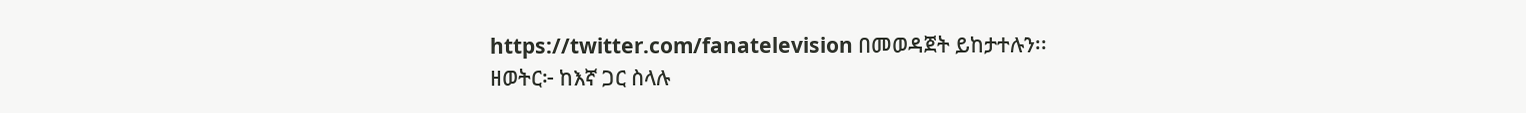https://twitter.com/fanatelevision በመወዳጀት ይከታተሉን፡፡
ዘወትር፦ ከእኛ ጋር ስላሉ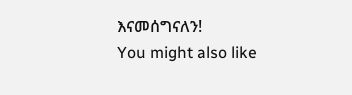እናመሰግናለን!
You might also like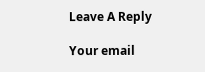Leave A Reply

Your email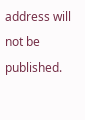address will not be published.